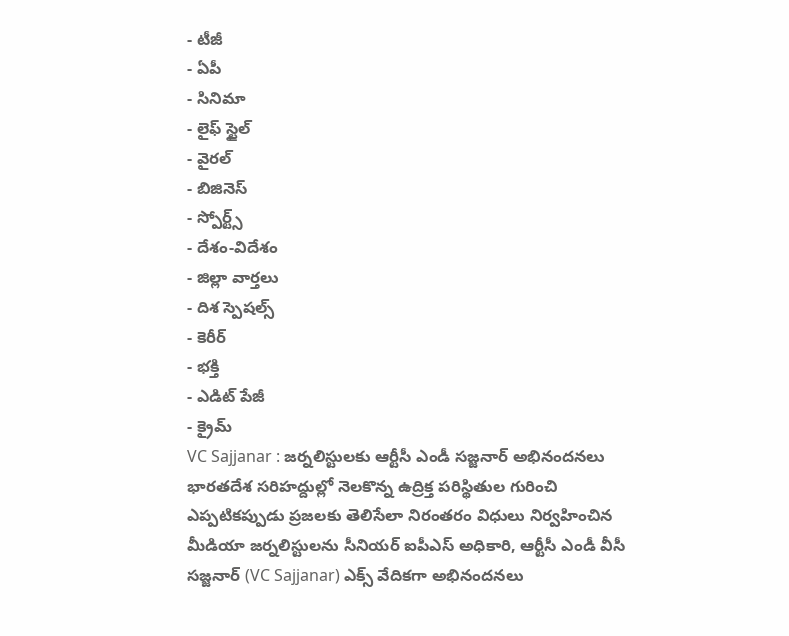- టీజీ
- ఏపీ
- సినిమా
- లైఫ్ స్టైల్
- వైరల్
- బిజినెస్
- స్పోర్ట్స్
- దేశం-విదేశం
- జిల్లా వార్తలు
- దిశ స్పెషల్స్
- కెరీర్
- భక్తి
- ఎడిట్ పేజీ
- క్రైమ్
VC Sajjanar : జర్నలిస్టులకు ఆర్టీసీ ఎండీ సజ్జనార్ అభినందనలు
భారతదేశ సరిహద్దుల్లో నెలకొన్న ఉద్రిక్త పరిస్థితుల గురించి ఎప్పటికప్పుడు ప్రజలకు తెలిసేలా నిరంతరం విధులు నిర్వహించిన మీడియా జర్నలిస్టులను సీనియర్ ఐపీఎస్ అధికారి, ఆర్టీసీ ఎండీ వీసీ సజ్జనార్ (VC Sajjanar) ఎక్స్ వేదికగా అభినందనలు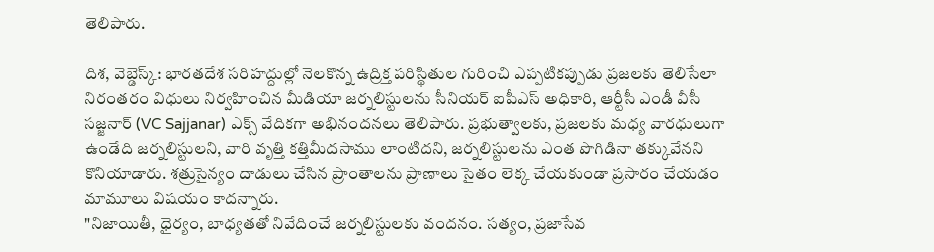తెలిపారు.

దిశ, వెబ్డెస్క్: భారతదేశ సరిహద్దుల్లో నెలకొన్న ఉద్రిక్త పరిస్థితుల గురించి ఎప్పటికప్పుడు ప్రజలకు తెలిసేలా నిరంతరం విధులు నిర్వహించిన మీడియా జర్నలిస్టులను సీనియర్ ఐపీఎస్ అధికారి, ఆర్టీసీ ఎండీ వీసీ సజ్జనార్ (VC Sajjanar) ఎక్స్ వేదికగా అభినందనలు తెలిపారు. ప్రభుత్వాలకు, ప్రజలకు మధ్య వారధులుగా ఉండేది జర్నలిస్టులని, వారి వృత్తి కత్తిమీదసాము లాంటిదని, జర్నలిస్టులను ఎంత పొగిడినా తక్కువేనని కొనియాడారు. శత్రుసైన్యం దాడులు చేసిన ప్రాంతాలను ప్రాణాలు సైతం లెక్క చేయకుండా ప్రసారం చేయడం మామూలు విషయం కాదన్నారు.
"నిజాయితీ, ధైర్యం, బాధ్యతతో నివేదించే జర్నలిస్టులకు వందనం. సత్యం, ప్రజాసేవ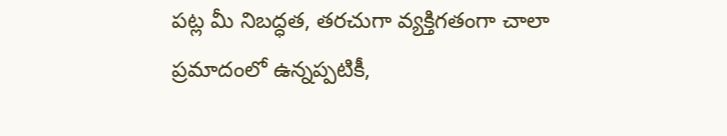పట్ల మీ నిబద్ధత, తరచుగా వ్యక్తిగతంగా చాలా ప్రమాదంలో ఉన్నప్పటికీ,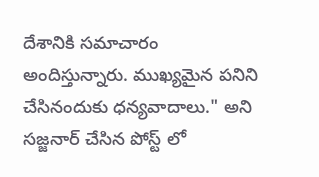దేశానికి సమాచారం అందిస్తున్నారు. ముఖ్యమైన పనిని చేసినందుకు ధన్యవాదాలు." అని సజ్జనార్ చేసిన పోస్ట్ లో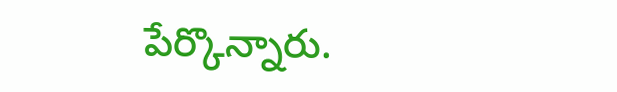పేర్కొన్నారు.